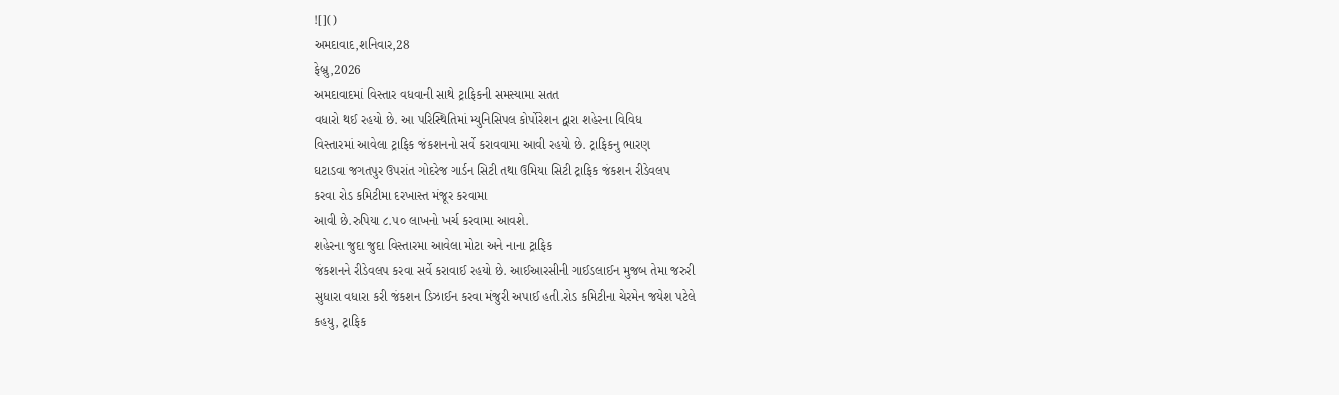![]()
અમદાવાદ,શનિવાર,28
ફેબ્રુ,2026
અમદાવાદમાં વિસ્તાર વધવાની સાથે ટ્રાફિકની સમસ્યામા સતત
વધારો થઈ રહયો છે. આ પરિસ્થિતિમાં મ્યુનિસિપલ કોર્પોરેશન દ્વારા શહેરના વિવિધ
વિસ્તારમાં આવેલા ટ્રાફિક જંકશનનો સર્વે કરાવવામા આવી રહયો છે. ટ્રાફિકનુ ભારણ
ઘટાડવા જગતપુર ઉપરાંત ગોદરેજ ગાર્ડન સિટી તથા ઉમિયા સિટી ટ્રાફિક જંકશન રીડેવલપ
કરવા રોડ કમિટીમા દરખાસ્ત મંજૂર કરવામા
આવી છે.રુપિયા ૮.૫૦ લાખનો ખર્ચ કરવામા આવશે.
શહેરના જુદા જુદા વિસ્તારમા આવેલા મોટા અને નાના ટ્રાફિક
જંકશનને રીડેવલપ કરવા સર્વે કરાવાઈ રહયો છે. આઈઆરસીની ગાઈડલાઈન મુજબ તેમા જરુરી
સુધારા વધારા કરી જંકશન ડિઝાઈન કરવા મંજુરી અપાઈ હતી.રોડ કમિટીના ચેરમેન જયેશ પટેલે
કહયુ, ટ્રાફિક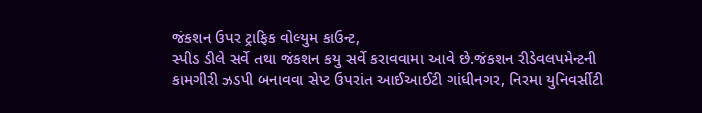જંકશન ઉપર ટ્રાફિક વોલ્યુમ કાઉન્ટ,
સ્પીડ ડીલે સર્વે તથા જંકશન કયુ સર્વે કરાવવામા આવે છે.જંકશન રીડેવલપમેન્ટની
કામગીરી ઝડપી બનાવવા સેપ્ટ ઉપરાંત આઈઆઈટી ગાંધીનગર, નિરમા યુનિવર્સીટી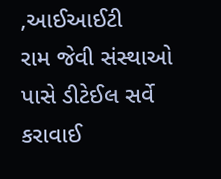,આઈઆઈટી
રામ જેવી સંસ્થાઓ પાસે ડીટેઈલ સર્વે કરાવાઈ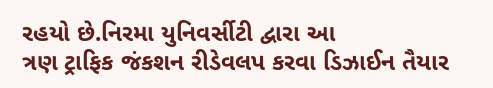રહયો છે.નિરમા યુનિવર્સીટી દ્વારા આ
ત્રણ ટ્રાફિક જંકશન રીડેવલપ કરવા ડિઝાઈન તૈયાર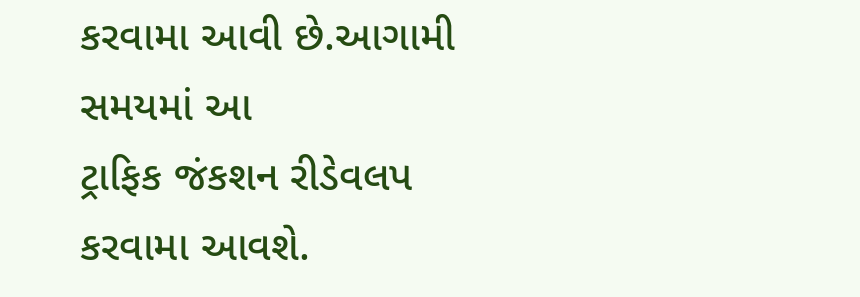કરવામા આવી છે.આગામી સમયમાં આ
ટ્રાફિક જંકશન રીડેવલપ કરવામા આવશે.